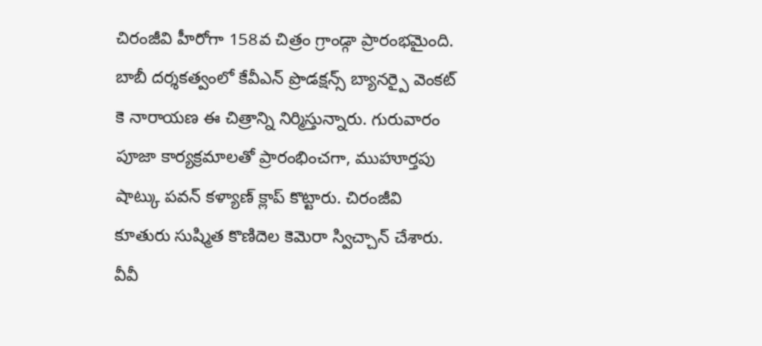చిరంజీవి హీరోగా 158వ చిత్రం గ్రాండ్గా ప్రారంభమైంది. బాబీ దర్శకత్వంలో కేవీఎన్ ప్రొడక్షన్స్ బ్యానర్పై వెంకట్ కె నారాయణ ఈ చిత్రాన్ని నిర్మిస్తున్నారు. గురువారం పూజా కార్యక్రమాలతో ప్రారంభించగా, ముహూర్తపు షాట్కు పవన్ కళ్యాణ్ క్లాప్ కొట్టారు. చిరంజీవి కూతురు సుష్మిత కొణిదెల కెమెరా స్విచ్చాన్ చేశారు. వీవీ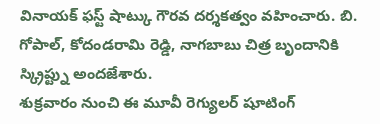వినాయక్ ఫస్ట్ షాట్కు గౌరవ దర్శకత్వం వహించారు. బి. గోపాల్, కోదండరామి రెడ్డి, నాగబాబు చిత్ర బృందానికి స్క్రిప్ట్ను అందజేశారు.
శుక్రవారం నుంచి ఈ మూవీ రెగ్యులర్ షూటింగ్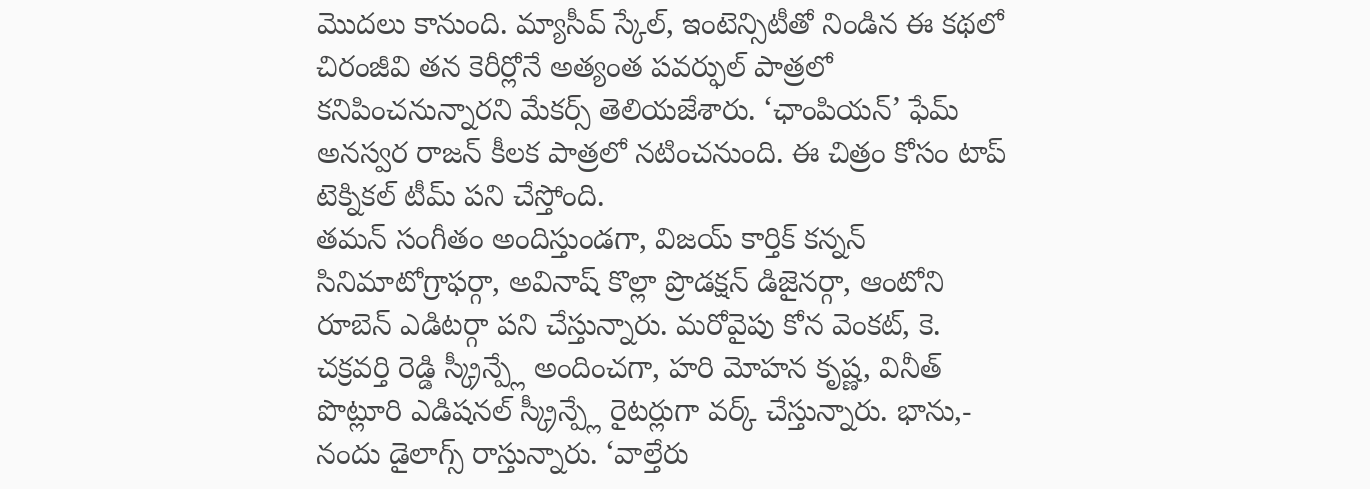మొదలు కానుంది. మ్యాసీవ్ స్కేల్, ఇంటెన్సిటీతో నిండిన ఈ కథలో చిరంజీవి తన కెరీర్లోనే అత్యంత పవర్ఫుల్ పాత్రలో కనిపించనున్నారని మేకర్స్ తెలియజేశారు. ‘ఛాంపియన్’ ఫేమ్ అనస్వర రాజన్ కీలక పాత్రలో నటించనుంది. ఈ చిత్రం కోసం టాప్ టెక్నికల్ టీమ్ పని చేస్తోంది.
తమన్ సంగీతం అందిస్తుండగా, విజయ్ కార్తిక్ కన్నన్ సినిమాటోగ్రాఫర్గా, అవినాష్ కొల్లా ప్రొడక్షన్ డిజైనర్గా, ఆంటోని రూబెన్ ఎడిటర్గా పని చేస్తున్నారు. మరోవైపు కోన వెంకట్, కె. చక్రవర్తి రెడ్డి స్క్రీన్ప్లే అందించగా, హరి మోహన కృష్ణ, వినీత్ పొట్లూరి ఎడిషనల్ స్క్రీన్ప్లే రైటర్లుగా వర్క్ చేస్తున్నారు. భాను,- నందు డైలాగ్స్ రాస్తున్నారు. ‘వాల్తేరు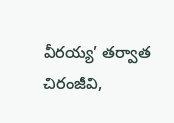వీరయ్య’ తర్వాత చిరంజీవి,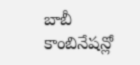బాబీ కాంబినేషన్లో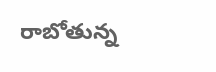రాబోతున్న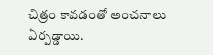చిత్రం కావడంతో అంచనాలు ఏర్పడ్డాయి.